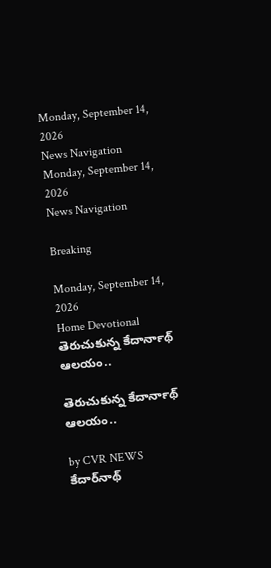Monday, September 14, 2026
News Navigation
Monday, September 14, 2026
News Navigation

Breaking

Monday, September 14, 2026
Home Devotional తెరుచుకున్న కేదార్‍నాథ్ ఆలయం..

తెరుచుకున్న కేదార్‍నాథ్ ఆలయం..

by CVR NEWS
కేదార్‌నాథ్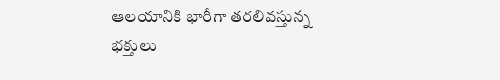ఆలయానికి భారీగా తరలివస్తున్న భక్తులు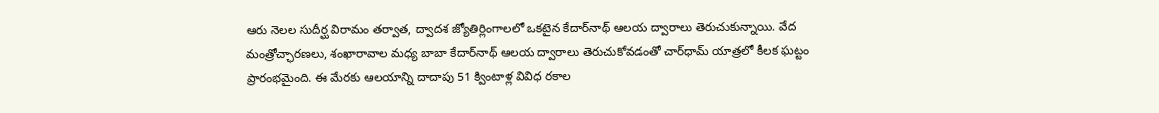ఆరు నెలల సుదీర్ఘ విరామం తర్వాత, ద్వాదశ జ్యోతిర్లింగాలలో ఒకటైన కేదార్‌నాథ్‌ ఆలయ ద్వారాలు తెరుచుకున్నాయి. వేద మంత్రోచ్ఛారణలు, శంఖారావాల మధ్య బాబా కేదార్‌నాథ్ ఆలయ ద్వారాలు తెరుచుకోవడంతో చార్‌ధామ్ యాత్రలో కీలక ఘట్టం ప్రారంభమైంది. ఈ మేరకు ఆలయాన్ని దాదాపు 51 క్వింటాళ్ల వివిధ రకాల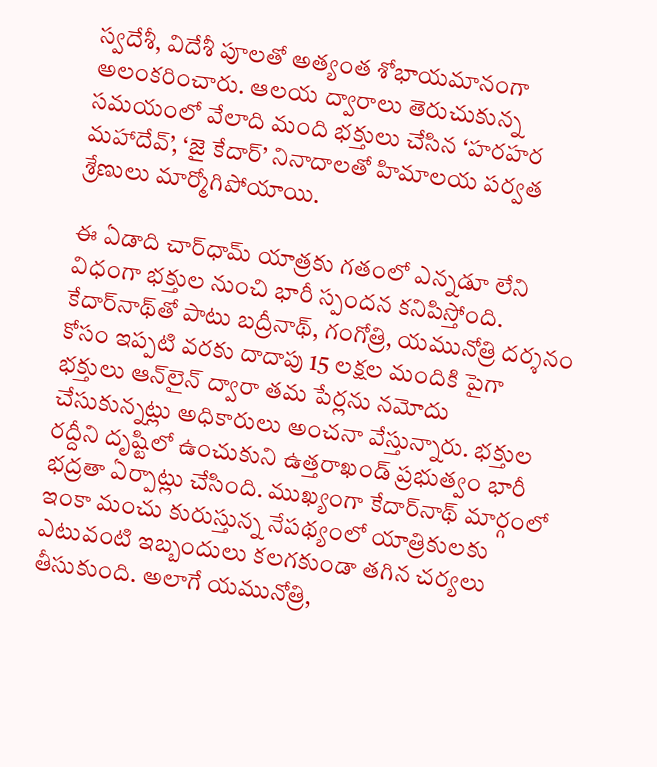స్వదేశీ, విదేశీ పూలతో అత్యంత శోభాయమానంగా అలంకరించారు. ఆలయ ద్వారాలు తెరుచుకున్న సమయంలో వేలాది మంది భక్తులు చేసిన ‘హరహర మహాదేవ్’, ‘జై కేదార్’ నినాదాలతో హిమాలయ పర్వత శ్రేణులు మార్మోగిపోయాయి.

ఈ ఏడాది చార్‌ధామ్ యాత్రకు గతంలో ఎన్నడూ లేని విధంగా భక్తుల నుంచి భారీ స్పందన కనిపిస్తోంది. కేదార్‌నాథ్‌తో పాటు బద్రీనాథ్, గంగోత్రి, యమునోత్రి దర్శనం కోసం ఇప్పటి వరకు దాదాపు 15 లక్షల మందికి పైగా భక్తులు ఆన్‌లైన్ ద్వారా తమ పేర్లను నమోదు చేసుకున్నట్లు అధికారులు అంచనా వేస్తున్నారు. భక్తుల రద్దీని దృష్టిలో ఉంచుకుని ఉత్తరాఖండ్ ప్రభుత్వం భారీ భద్రతా ఏర్పాట్లు చేసింది. ముఖ్యంగా కేదార్‌నాథ్ మార్గంలో ఇంకా మంచు కురుస్తున్న నేపథ్యంలో యాత్రికులకు ఎటువంటి ఇబ్బందులు కలగకుండా తగిన చర్యలు తీసుకుంది. అలాగే యమునోత్రి,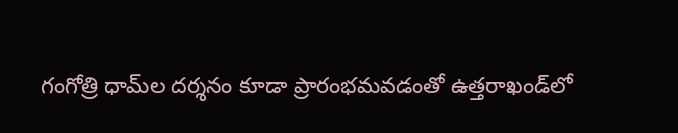గంగోత్రి ధామ్‌ల దర్శనం కూడా ప్రారంభమవడంతో ఉత్తరాఖండ్‌లో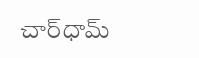చార్‌ధామ్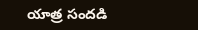యాత్ర సందడి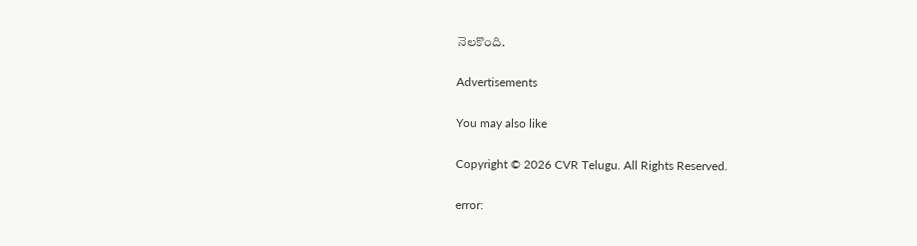నెలకొంది.

Advertisements

You may also like

Copyright © 2026 CVR Telugu. All Rights Reserved.

error: